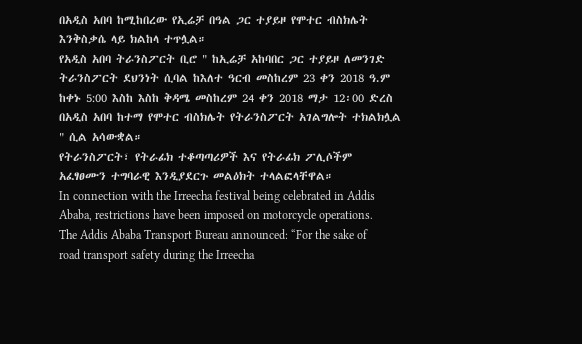በአዲስ አበባ ከሚከበረው የኢሬቻ በዓል ጋር ተያይዞ የሞተር ብስክሌት እንቅስቃሴ ላይ ክልከላ ተጥሏል።
የአዲስ አበባ ትራንስፖርት ቢሮ " ከኢሬቻ አከባበር ጋር ተያይዞ ለመንገድ ትራንስፖርት ደህንነት ሲባል ከእለተ ዓርብ መስከረም 23 ቀን 2018 ዓ.ም ከቀኑ 5:00 እስከ እስከ ቅዳሜ መስከረም 24 ቀን 2018 ማታ 12፡00 ድረስ በአዲስ አበባ ከተማ የሞተር ብስክሌት የትራንስፖርት አገልግሎት ተክልክሏል " ሲል አሳውቋል።
የትራንስፖርት፣ የትራፊክ ተቆጣጣሪዎች እና የትራፊክ ፖሊሶችም አፈፃፀሙን ተግባራዊ እንዲያደርጉ መልዕክት ተላልፎላቸዋል።
In connection with the Irreecha festival being celebrated in Addis Ababa, restrictions have been imposed on motorcycle operations.
The Addis Ababa Transport Bureau announced: “For the sake of road transport safety during the Irreecha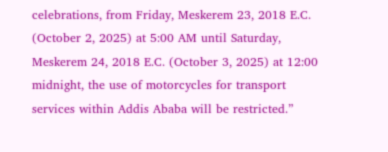celebrations, from Friday, Meskerem 23, 2018 E.C. (October 2, 2025) at 5:00 AM until Saturday, Meskerem 24, 2018 E.C. (October 3, 2025) at 12:00 midnight, the use of motorcycles for transport services within Addis Ababa will be restricted.”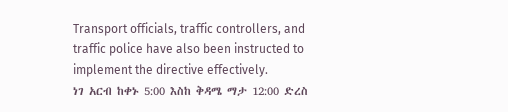Transport officials, traffic controllers, and traffic police have also been instructed to implement the directive effectively.
ነገ አርብ ከቀኑ 5:00 እስከ ቅዳሜ ማታ 12:00 ድረስ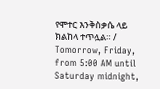የሞተር እንቅስቃሴ ላይ ክልከላ ተጥሏል። / Tomorrow, Friday, from 5:00 AM until Saturday midnight,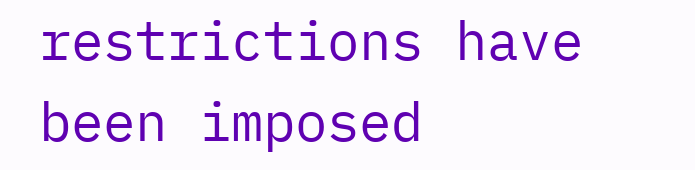restrictions have been imposed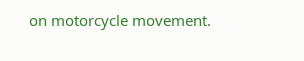on motorcycle movement.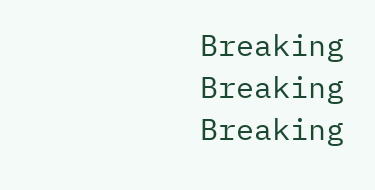Breaking
Breaking
Breaking